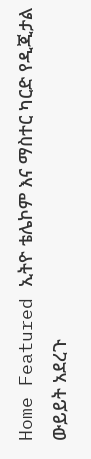Home Featured ኢትዮ ቴሌኮም እና ማስተር ካርድ የዲጂታል ውይይት አደረጉ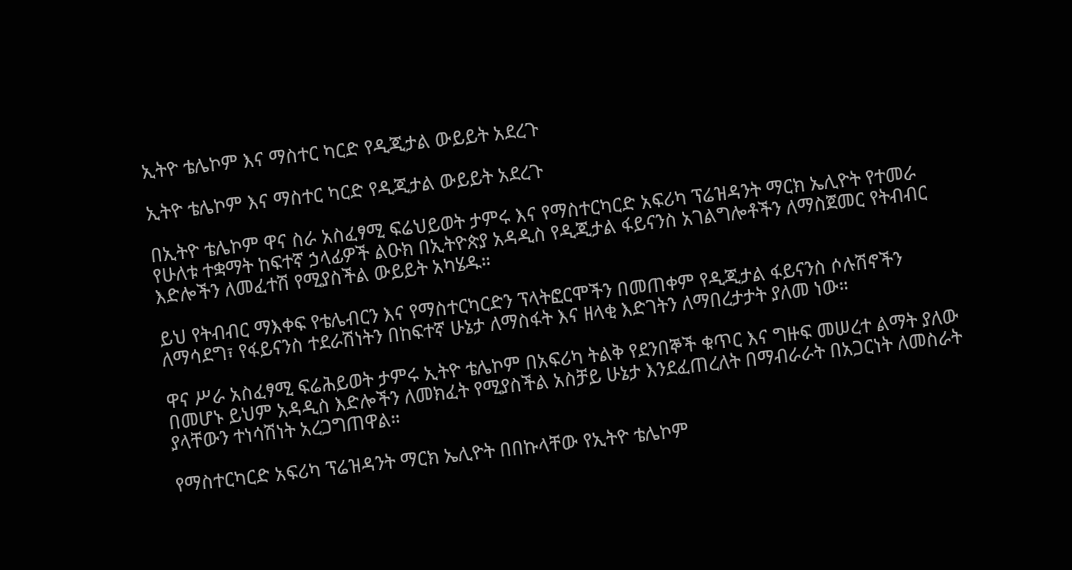ኢትዮ ቴሌኮም እና ማስተር ካርድ የዲጂታል ውይይት አደረጉ

ኢትዮ ቴሌኮም እና ማስተር ካርድ የዲጂታል ውይይት አደረጉ

በኢትዮ ቴሌኮም ዋና ስራ አስፈፃሚ ፍሬህይወት ታምሩ እና የማስተርካርድ አፍሪካ ፕሬዝዳንት ማርክ ኤሊዮት የተመራ የሁለቱ ተቋማት ከፍተኛ ኃላፊዎች ልዑክ በኢትዮጵያ አዳዲስ የዲጂታል ፋይናንስ አገልግሎቶችን ለማስጀመር የትብብር እድሎችን ለመፈተሽ የሚያስችል ውይይት አካሄዱ።

ይህ የትብብር ማእቀፍ የቴሌብርን እና የማስተርካርድን ፕላትፎርሞችን በመጠቀም የዲጂታል ፋይናንስ ሶሉሽኖችን ለማሳደግ፣ የፋይናንስ ተደራሽነትን በከፍተኛ ሁኔታ ለማስፋት እና ዘላቂ እድገትን ለማበረታታት ያለመ ነው።

ዋና ሥራ አስፈፃሚ ፍሬሕይወት ታምሩ ኢትዮ ቴሌኮም በአፍሪካ ትልቅ የደንበኞች ቁጥር እና ግዙፍ መሠረተ ልማት ያለው በመሆኑ ይህም አዳዲስ እድሎችን ለመክፈት የሚያስችል አስቻይ ሁኔታ እንደፈጠረለት በማብራራት በአጋርነት ለመስራት ያላቸውን ተነሳሽነት አረጋግጠዋል።

የማስተርካርድ አፍሪካ ፕሬዝዳንት ማርክ ኤሊዮት በበኩላቸው የኢትዮ ቴሌኮም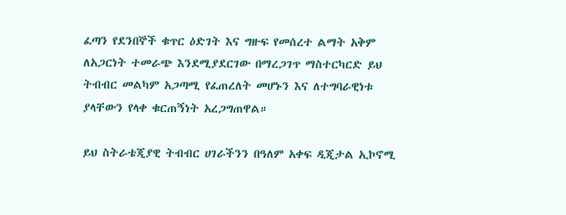ፈጣን የደንበኞች ቁጥር ዕድገት እና ግዙፍ የመሰረተ ልማት አቅም ለአጋርነት ተመራጭ እንደሚያደርገው በማረጋገጥ ማስተርካርድ ይህ ትብብር መልካም አጋጣሚ የፈጠረለት መሆኑን እና ለተግባራዊነቱ ያላቸውን የላቀ ቁርጠኝነት አረጋግጠዋል።

ይህ ስትራቴጂያዊ ትብብር ሀገራችንን በዓለም አቀፍ ዲጂታል ኢኮኖሚ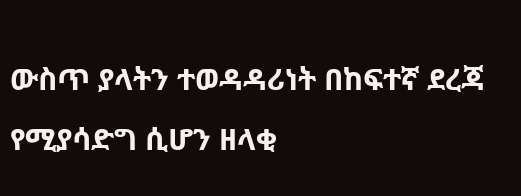ውስጥ ያላትን ተወዳዳሪነት በከፍተኛ ደረጃ የሚያሳድግ ሲሆን ዘላቂ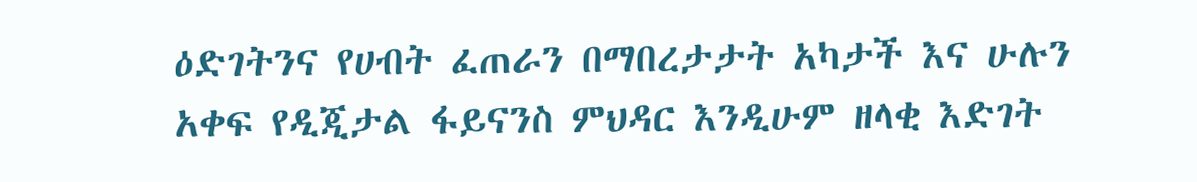ዕድገትንና የሀብት ፈጠራን በማበረታታት አካታች እና ሁሉን አቀፍ የዲጂታል ፋይናንስ ምህዳር እንዲሁም ዘላቂ እድገት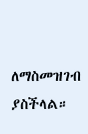ለማስመዝገብ ያስችላል።